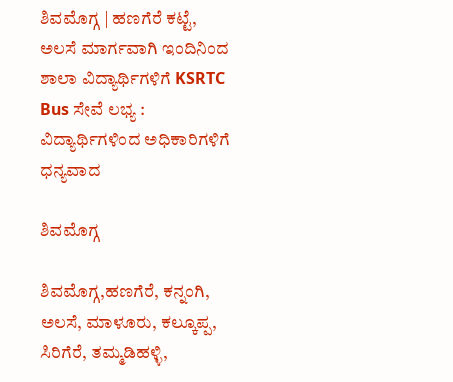ಶಿವಮೊಗ್ಗ | ಹಣಗೆರೆ ಕಟ್ಟೆ, ಅಲಸೆ ಮಾರ್ಗವಾಗಿ ಇಂದಿನಿಂದ ಶಾಲಾ ವಿದ್ಯಾರ್ಥಿಗಳಿಗೆ KSRTC Bus ಸೇವೆ ಲಭ್ಯ : ವಿದ್ಯಾರ್ಥಿಗಳಿಂದ ಅಧಿಕಾರಿಗಳಿಗೆ ಧನ್ಯವಾದ

ಶಿವಮೊಗ್ಗ

ಶಿವಮೊಗ್ಗ,ಹಣಗೆರೆ, ಕನ್ನಂಗಿ, ಅಲಸೆ, ಮಾಳೂರು, ಕಲ್ಕೂಪ್ಪ, ಸಿರಿಗೆರೆ, ತಮ್ಮಡಿಹಳ್ಳಿ,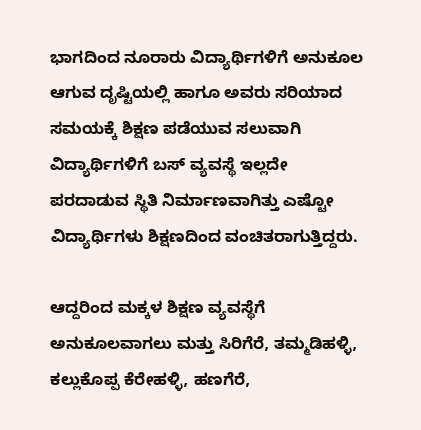ಭಾಗದಿಂದ ನೂರಾರು ವಿದ್ಯಾರ್ಥಿಗಳಿಗೆ ಅನುಕೂಲ ಆಗುವ ದೃಷ್ಟಿಯಲ್ಲಿ ಹಾಗೂ ಅವರು ಸರಿಯಾದ ಸಮಯಕ್ಕೆ ಶಿಕ್ಷಣ ಪಡೆಯುವ ಸಲುವಾಗಿ ವಿದ್ಯಾರ್ಥಿಗಳಿಗೆ ಬಸ್ ವ್ಯವಸ್ಥೆ ಇಲ್ಲದೇ ಪರದಾಡುವ ಸ್ಥಿತಿ ನಿರ್ಮಾಣವಾಗಿತ್ತು ಎಷ್ಟೋ ವಿದ್ಯಾರ್ಥಿಗಳು ಶಿಕ್ಷಣದಿಂದ ವಂಚಿತರಾಗುತ್ತಿದ್ದರು.

ಆದ್ದರಿಂದ ಮಕ್ಕಳ ಶಿಕ್ಷಣ ವ್ಯವಸ್ಥೆಗೆ ಅನುಕೂಲವಾಗಲು ಮತ್ತು ಸಿರಿಗೆರೆ, ತಮ್ಮಡಿಹಳ್ಳಿ, ಕಲ್ಲುಕೊಪ್ಪ ಕೆರೇಹಳ್ಳಿ, ಹಣಗೆರೆ,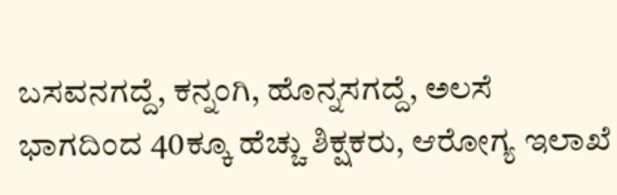ಬಸವನಗದ್ದೆ, ಕನ್ನಂಗಿ, ಹೊನ್ನಸಗದ್ದೆ, ಅಲಸೆ ಭಾಗದಿಂದ 40ಕ್ಕೂ ಹೆಚ್ಚು ಶಿಕ್ಷಕರು, ಆರೋಗ್ಯ ಇಲಾಖೆ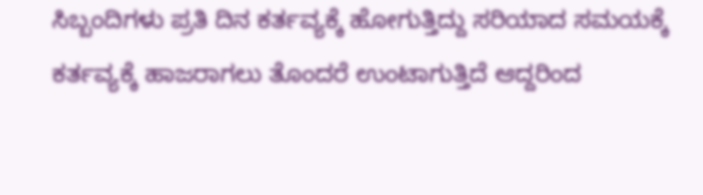ಸಿಬ್ಬಂದಿಗಳು ಪ್ರತಿ ದಿನ ಕರ್ತವ್ಯಕ್ಕೆ ಹೋಗುತ್ತಿದ್ದು ಸರಿಯಾದ ಸಮಯಕ್ಕೆ ಕರ್ತವ್ಯಕ್ಕೆ ಹಾಜರಾಗಲು ತೊಂದರೆ ಉಂಟಾಗುತ್ತಿದೆ ಆದ್ದರಿಂದ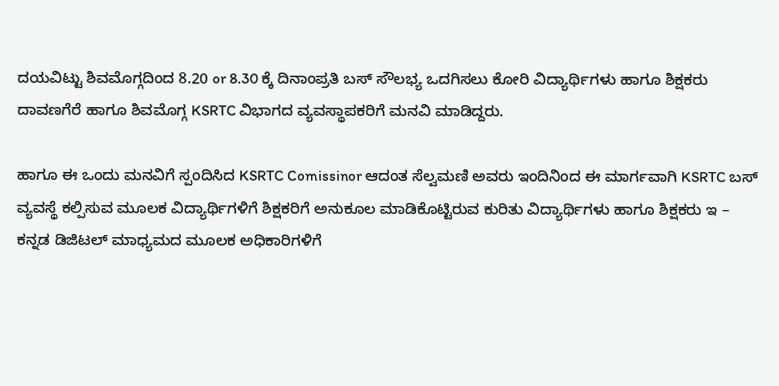ದಯವಿಟ್ಟು ಶಿವಮೊಗ್ಗದಿಂದ 8.20 or 8.30 ಕ್ಕೆ ದಿನಾಂಪ್ರತಿ ಬಸ್ ಸೌಲಭ್ಯ ಒದಗಿಸಲು ಕೋರಿ ವಿದ್ಯಾರ್ಥಿಗಳು ಹಾಗೂ ಶಿಕ್ಷಕರು ದಾವಣಗೆರೆ ಹಾಗೂ ಶಿವಮೊಗ್ಗ KSRTC ವಿಭಾಗದ ವ್ಯವಸ್ಥಾಪಕರಿಗೆ ಮನವಿ ಮಾಡಿದ್ದರು.

ಹಾಗೂ ಈ ಒಂದು ಮನವಿಗೆ ಸ್ಪಂದಿಸಿದ KSRTC Comissinor ಆದಂತ ಸೆಲ್ವಮಣಿ ಅವರು ಇಂದಿನಿಂದ ಈ ಮಾರ್ಗವಾಗಿ KSRTC ಬಸ್ ವ್ಯವಸ್ಥೆ ಕಲ್ಪಿಸುವ ಮೂಲಕ ವಿದ್ಯಾರ್ಥಿಗಳಿಗೆ ಶಿಕ್ಷಕರಿಗೆ ಅನುಕೂಲ ಮಾಡಿಕೊಟ್ಟಿರುವ ಕುರಿತು ವಿದ್ಯಾರ್ಥಿಗಳು ಹಾಗೂ ಶಿಕ್ಷಕರು ಇ – ಕನ್ನಡ ಡಿಜಿಟಲ್ ಮಾಧ್ಯಮದ ಮೂಲಕ ಅಧಿಕಾರಿಗಳಿಗೆ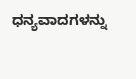ಧನ್ಯವಾದಗಳನ್ನು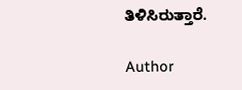ತಿಳಿಸಿರುತ್ತಾರೆ.

Author